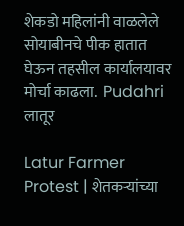शेकडो महिलांनी वाळलेले सोयाबीनचे पीक हातात घेऊन तहसील कार्यालयावर मोर्चा काढला.  Pudahri
लातूर

Latur Farmer Protest | शेतकऱ्यांच्या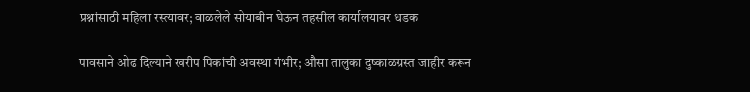प्रश्नांसाठी महिला रस्त्यावर; वाळलेले सोयाबीन घेऊन तहसील कार्यालयावर धडक

पावसाने ओढ दिल्याने खरीप पिकांची अवस्था गंभीर; औसा तालुका दुष्काळग्रस्त जाहीर करून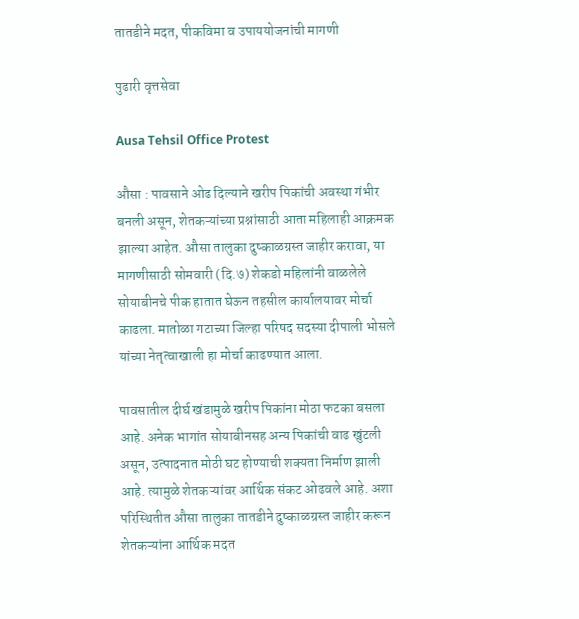तातडीने मदत, पीकविमा व उपाययोजनांची मागणी

पुढारी वृत्तसेवा

Ausa Tehsil Office Protest

औसा : पावसाने ओढ दिल्याने खरीप पिकांची अवस्था गंभीर बनली असून, शेतकऱ्यांच्या प्रश्नांसाठी आता महिलाही आक्रमक झाल्या आहेत. औसा तालुका दुष्काळग्रस्त जाहीर करावा, या मागणीसाठी सोमवारी (दि.७) शेकडो महिलांनी वाळलेले सोयाबीनचे पीक हातात घेऊन तहसील कार्यालयावर मोर्चा काढला. मातोळा गटाच्या जिल्हा परिषद सदस्या दीपाली भोसले यांच्या नेतृत्वाखाली हा मोर्चा काढण्यात आला.

पावसातील दीर्घ खंडामुळे खरीप पिकांना मोठा फटका बसला आहे. अनेक भागांत सोयाबीनसह अन्य पिकांची वाढ खुंटली असून, उत्पादनात मोठी घट होण्याची शक्यता निर्माण झाली आहे. त्यामुळे शेतकऱ्यांवर आर्थिक संकट ओढवले आहे. अशा परिस्थितीत औसा तालुका तातडीने दुष्काळग्रस्त जाहीर करून शेतकऱ्यांना आर्थिक मदत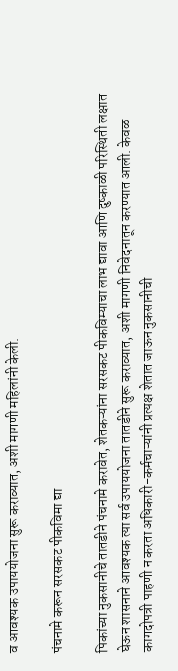व आवश्यक उपाययोजना सुरू कराव्यात, अशी मागणी महिलांनी केली.

पंचनामे करून सरसकट पीकविमा द्या

पिकांच्या नुकसानीचे तातडीने पंचनामे करावेत, शेतकऱ्यांना सरसकट पीकविम्याचा लाभ द्यावा आणि दुष्काळी परिस्थिती लक्षात घेऊन शासनाने आवश्यक त्या सर्व उपाययोजना तातडीने सुरू कराव्यात, अशी मागणी निवेदनातून करण्यात आली. केवळ कागदोपत्री पाहणी न करता अधिकारी-कर्मचाऱ्यांनी प्रत्यक्ष शेतात जाऊन नुकसानीची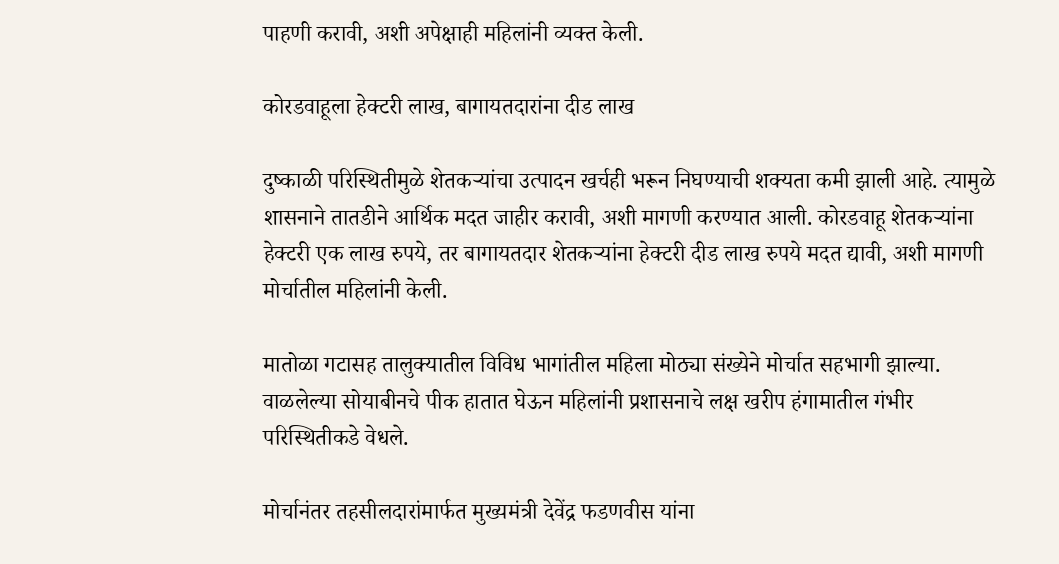पाहणी करावी, अशी अपेक्षाही महिलांनी व्यक्त केली.

कोरडवाहूला हेक्टरी लाख, बागायतदारांना दीड लाख

दुष्काळी परिस्थितीमुळे शेतकऱ्यांचा उत्पादन खर्चही भरून निघण्याची शक्यता कमी झाली आहे. त्यामुळे शासनाने तातडीने आर्थिक मदत जाहीर करावी, अशी मागणी करण्यात आली. कोरडवाहू शेतकऱ्यांना हेक्टरी एक लाख रुपये, तर बागायतदार शेतकऱ्यांना हेक्टरी दीड लाख रुपये मदत द्यावी, अशी मागणी मोर्चातील महिलांनी केली.

मातोळा गटासह तालुक्यातील विविध भागांतील महिला मोठ्या संख्येने मोर्चात सहभागी झाल्या. वाळलेल्या सोयाबीनचे पीक हातात घेऊन महिलांनी प्रशासनाचे लक्ष खरीप हंगामातील गंभीर परिस्थितीकडे वेधले.

मोर्चानंतर तहसीलदारांमार्फत मुख्यमंत्री देवेंद्र फडणवीस यांना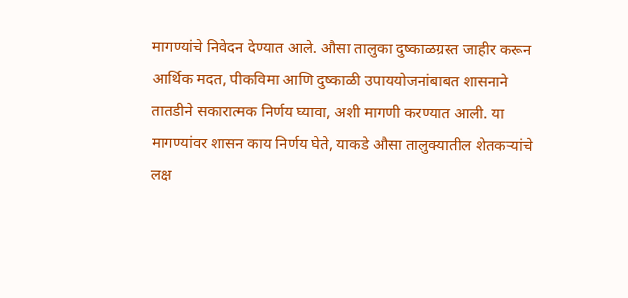मागण्यांचे निवेदन देण्यात आले. औसा तालुका दुष्काळग्रस्त जाहीर करून आर्थिक मदत, पीकविमा आणि दुष्काळी उपाययोजनांबाबत शासनाने तातडीने सकारात्मक निर्णय घ्यावा, अशी मागणी करण्यात आली. या मागण्यांवर शासन काय निर्णय घेते, याकडे औसा तालुक्यातील शेतकऱ्यांचे लक्ष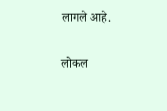लागले आहे.

लोकल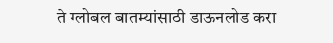ते ग्लोबल बातम्यांसाठी डाऊनलोड करा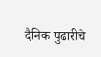दैनिक पुढारीचे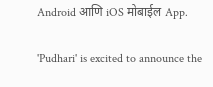Android आणि iOS मोबाईल App.

'Pudhari' is excited to announce the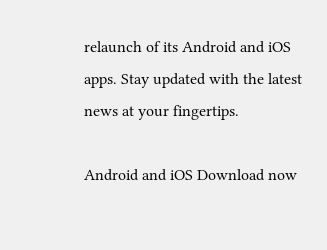relaunch of its Android and iOS apps. Stay updated with the latest news at your fingertips.

Android and iOS Download now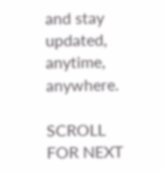and stay updated, anytime, anywhere.

SCROLL FOR NEXT